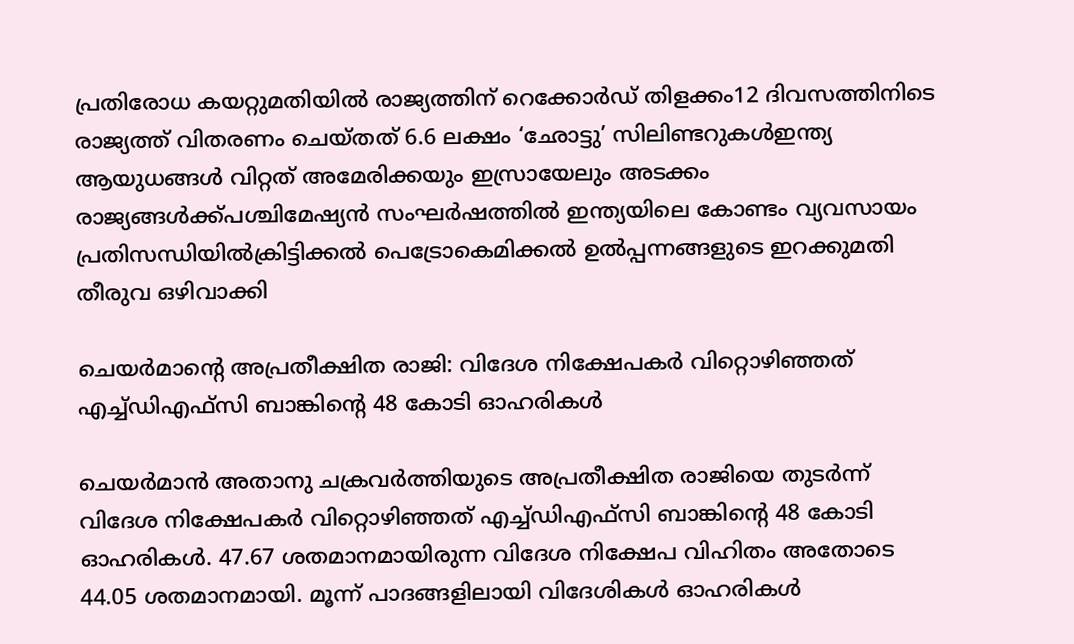പ്രതിരോധ കയറ്റുമതിയില്‍ രാജ്യത്തിന് റെക്കോര്‍ഡ് തിളക്കം12 ദിവസത്തിനിടെ രാജ്യത്ത് വിതരണം ചെയ്തത് 6.6 ലക്ഷം ‘ഛോട്ടു’ സിലിണ്ടറുകൾഇന്ത്യ ആയുധങ്ങൾ വിറ്റത് അമേരിക്കയും ഇസ്രായേലും അടക്കം രാജ്യങ്ങൾക്ക്പശ്ചിമേഷ്യൻ സംഘർഷത്തിൽ ഇന്ത്യയിലെ കോണ്ടം വ്യവസായം പ്രതിസന്ധിയിൽക്രിട്ടിക്കൽ പെട്രോകെമിക്കൽ ഉൽപ്പന്നങ്ങളുടെ ഇറക്കുമതി തീരുവ ഒഴിവാക്കി

ചെയർമാന്റെ അപ്രതീക്ഷിത രാജി: വിദേശ നിക്ഷേപകർ വിറ്റൊഴിഞ്ഞത് എച്ച്ഡിഎഫ്‌സി ബാങ്കിന്റെ 48 കോടി ഓഹരികൾ

ചെയർമാൻ അതാനു ചക്രവർത്തിയുടെ അപ്രതീക്ഷിത രാജിയെ തുടർന്ന് വിദേശ നിക്ഷേപകർ വിറ്റൊഴിഞ്ഞത് എച്ച്ഡിഎഫ്‌സി ബാങ്കിന്റെ 48 കോടി ഓഹരികൾ. 47.67 ശതമാനമായിരുന്ന വിദേശ നിക്ഷേപ വിഹിതം അതോടെ 44.05 ശതമാനമായി. മൂന്ന് പാദങ്ങളിലായി വിദേശികൾ ഓഹരികൾ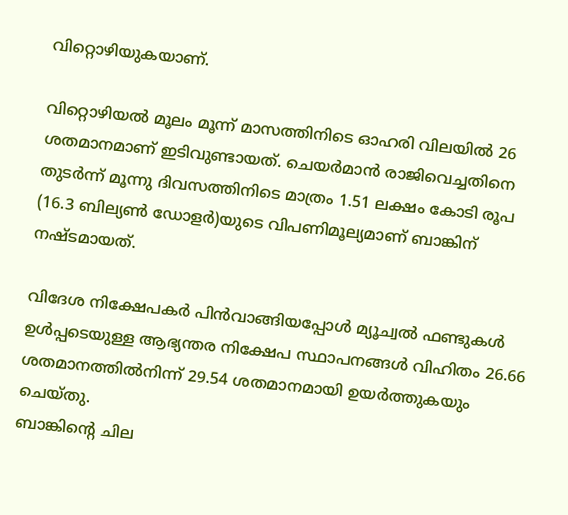വിറ്റൊഴിയുകയാണ്.

വിറ്റൊഴിയൽ മൂലം മൂന്ന് മാസത്തിനിടെ ഓഹരി വിലയിൽ 26 ശതമാനമാണ് ഇടിവുണ്ടായത്. ചെയർമാൻ രാജിവെച്ചതിനെ തുടർന്ന് മൂന്നു ദിവസത്തിനിടെ മാത്രം 1.51 ലക്ഷം കോടി രൂപ (16.3 ബില്യൺ ഡോളർ)യുടെ വിപണിമൂല്യമാണ് ബാങ്കിന് നഷ്ടമായത്.

വിദേശ നിക്ഷേപകർ പിൻവാങ്ങിയപ്പോൾ മ്യൂച്വൽ ഫണ്ടുകൾ ഉൾപ്പടെയുള്ള ആഭ്യന്തര നിക്ഷേപ സ്ഥാപനങ്ങൾ വിഹിതം 26.66 ശതമാനത്തിൽനിന്ന് 29.54 ശതമാനമായി ഉയർത്തുകയും ചെയ്തു.
ബാങ്കിന്റെ ചില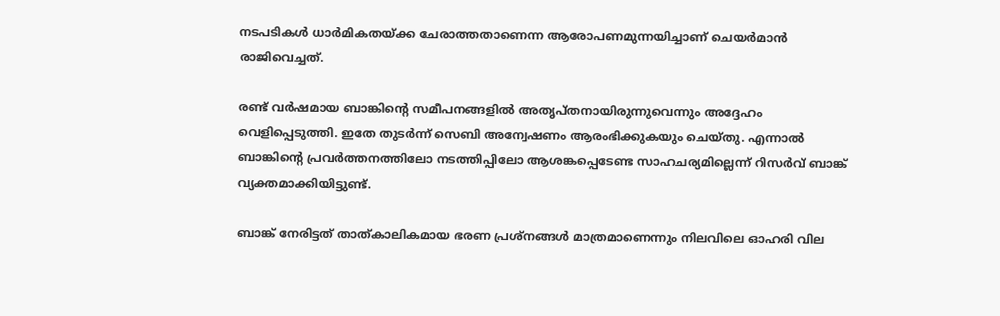നടപടികൾ ധാർമികതയ്ക്ക ചേരാത്തതാണെന്ന ആരോപണമുന്നയിച്ചാണ് ചെയർമാൻ രാജിവെച്ചത്.

രണ്ട് വർഷമായ ബാങ്കിന്റെ സമീപനങ്ങളിൽ അതൃപ്തനായിരുന്നുവെന്നും അദ്ദേഹം വെളിപ്പെടുത്തി. ഇതേ തുടർന്ന് സെബി അന്വേഷണം ആരംഭിക്കുകയും ചെയ്തു. എന്നാൽ ബാങ്കിന്റെ പ്രവർത്തനത്തിലോ നടത്തിപ്പിലോ ആശങ്കപ്പെടേണ്ട സാഹചര്യമില്ലെന്ന് റിസർവ് ബാങ്ക് വ്യക്തമാക്കിയിട്ടുണ്ട്.

ബാങ്ക് നേരിട്ടത് താത്കാലികമായ ഭരണ പ്രശ്‌നങ്ങൾ മാത്രമാണെന്നും നിലവിലെ ഓഹരി വില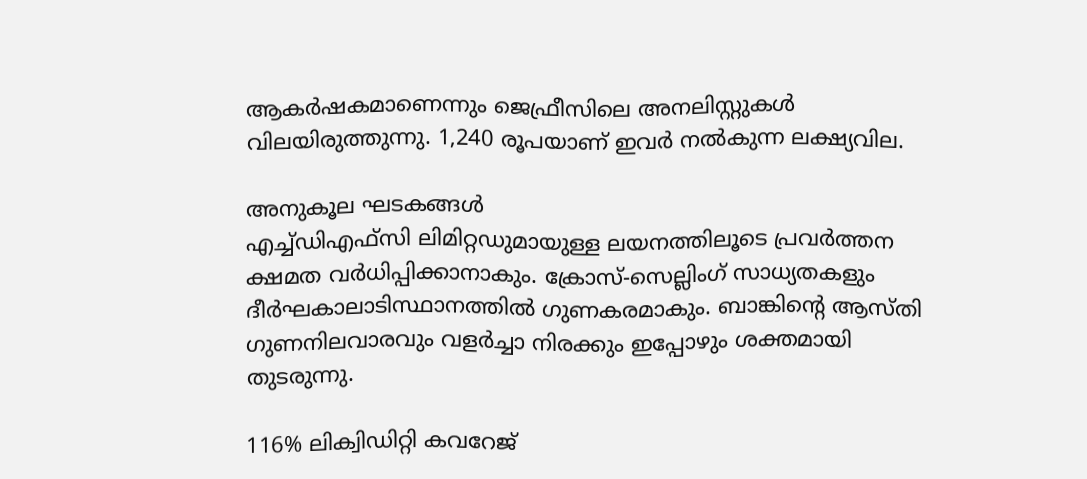ആകർഷകമാണെന്നും ജെഫ്രീസിലെ അനലിസ്റ്റുകൾ വിലയിരുത്തുന്നു. 1,240 രൂപയാണ് ഇവർ നൽകുന്ന ലക്ഷ്യവില.

അനുകൂല ഘടകങ്ങൾ
എച്ച്ഡിഎഫ്‌സി ലിമിറ്റഡുമായുള്ള ലയനത്തിലൂടെ പ്രവർത്തന ക്ഷമത വർധിപ്പിക്കാനാകും. ക്രോസ്-സെല്ലിംഗ് സാധ്യതകളും ദീർഘകാലാടിസ്ഥാനത്തിൽ ഗുണകരമാകും. ബാങ്കിന്റെ ആസ്തി ഗുണനിലവാരവും വളർച്ചാ നിരക്കും ഇപ്പോഴും ശക്തമായി തുടരുന്നു.

116% ലിക്വിഡിറ്റി കവറേജ്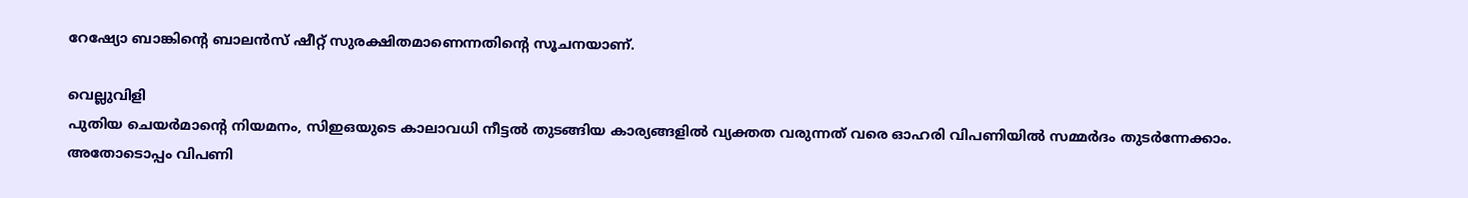റേഷ്യോ ബാങ്കിന്റെ ബാലൻസ് ഷീറ്റ് സുരക്ഷിതമാണെന്നതിന്റെ സൂചനയാണ്.

വെല്ലുവിളി
പുതിയ ചെയർമാന്റെ നിയമനം, സിഇഒയുടെ കാലാവധി നീട്ടൽ തുടങ്ങിയ കാര്യങ്ങളിൽ വ്യക്തത വരുന്നത് വരെ ഓഹരി വിപണിയിൽ സമ്മർദം തുടർന്നേക്കാം. അതോടൊപ്പം വിപണി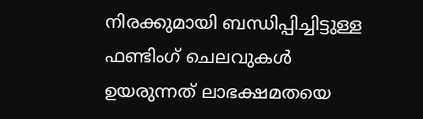നിരക്കുമായി ബന്ധിപ്പിച്ചിട്ടുള്ള ഫണ്ടിംഗ് ചെലവുകൾ ഉയരുന്നത് ലാഭക്ഷമതയെ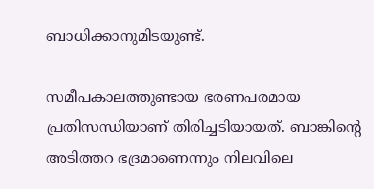ബാധിക്കാനുമിടയുണ്ട്.

സമീപകാലത്തുണ്ടായ ഭരണപരമായ പ്രതിസന്ധിയാണ് തിരിച്ചടിയായത്. ബാങ്കിന്റെ അടിത്തറ ഭദ്രമാണെന്നും നിലവിലെ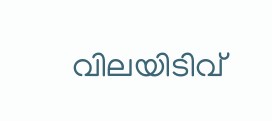വിലയിടിവ്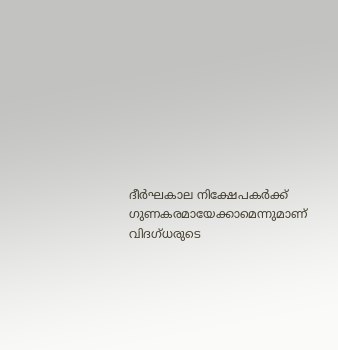ദീർഘകാല നിക്ഷേപകർക്ക് ഗുണകരമായേക്കാമെന്നുമാണ് വിദഗ്ധരുടെ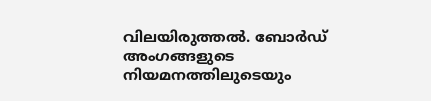വിലയിരുത്തൽ. ബോർഡ് അംഗങ്ങളുടെ നിയമനത്തിലുടെയും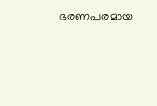ഭരണപരമായ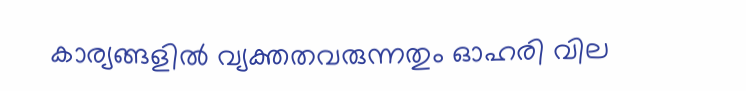കാര്യങ്ങളിൽ വ്യക്തതവരുന്നതും ഓഹരി വില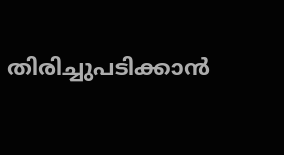തിരിച്ചുപടിക്കാൻ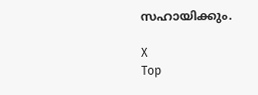സഹായിക്കും.

X
Top